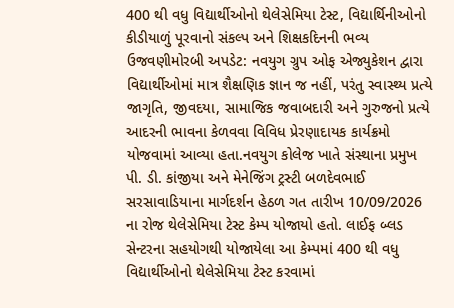400 થી વધુ વિદ્યાર્થીઓનો થેલેસેમિયા ટેસ્ટ, વિદ્યાર્થિનીઓનો કીડીયાળું પૂરવાનો સંકલ્પ અને શિક્ષકદિનની ભવ્ય ઉજવણીમોરબી અપડેટ: નવયુગ ગ્રુપ ઓફ એજ્યુકેશન દ્વારા વિદ્યાર્થીઓમાં માત્ર શૈક્ષણિક જ્ઞાન જ નહીં, પરંતુ સ્વાસ્થ્ય પ્રત્યે જાગૃતિ, જીવદયા, સામાજિક જવાબદારી અને ગુરુજનો પ્રત્યે આદરની ભાવના કેળવવા વિવિધ પ્રેરણાદાયક કાર્યક્રમો યોજવામાં આવ્યા હતા.નવયુગ કોલેજ ખાતે સંસ્થાના પ્રમુખ પી. ડી. કાંજીયા અને મેનેજિંગ ટ્રસ્ટી બળદેવભાઈ સરસાવાડિયાના માર્ગદર્શન હેઠળ ગત તારીખ 10/09/2026 ના રોજ થેલેસેમિયા ટેસ્ટ કેમ્પ યોજાયો હતો. લાઈફ બ્લડ સેન્ટરના સહયોગથી યોજાયેલા આ કેમ્પમાં 400 થી વધુ વિદ્યાર્થીઓનો થેલેસેમિયા ટેસ્ટ કરવામાં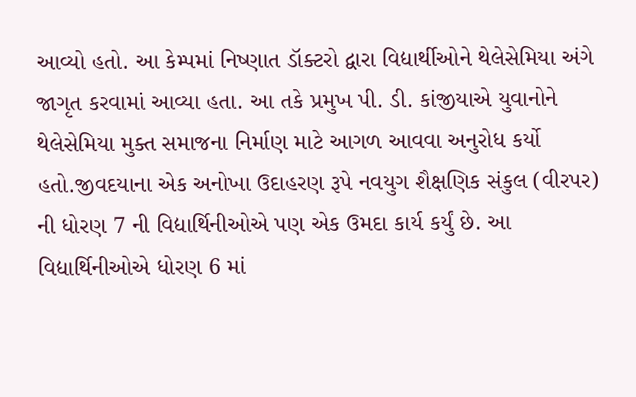આવ્યો હતો. આ કેમ્પમાં નિષ્ણાત ડૉક્ટરો દ્વારા વિદ્યાર્થીઓને થેલેસેમિયા અંગે જાગૃત કરવામાં આવ્યા હતા. આ તકે પ્રમુખ પી. ડી. કાંજીયાએ યુવાનોને થેલેસેમિયા મુક્ત સમાજના નિર્માણ માટે આગળ આવવા અનુરોધ કર્યો હતો.જીવદયાના એક અનોખા ઉદાહરણ રૂપે નવયુગ શૈક્ષણિક સંકુલ (વીરપર) ની ધોરણ 7 ની વિદ્યાર્થિનીઓએ પણ એક ઉમદા કાર્ય કર્યું છે. આ વિદ્યાર્થિનીઓએ ધોરણ 6 માં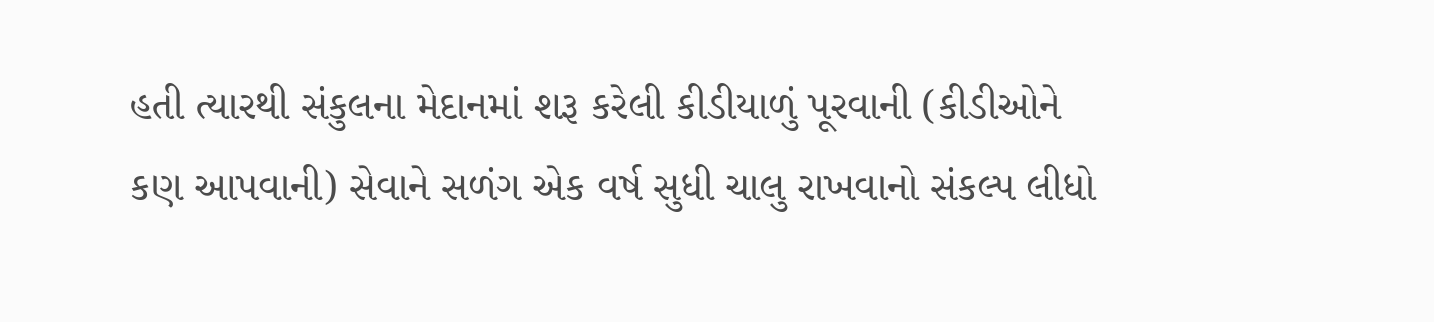હતી ત્યારથી સંકુલના મેદાનમાં શરૂ કરેલી કીડીયાળું પૂરવાની (કીડીઓને કણ આપવાની) સેવાને સળંગ એક વર્ષ સુધી ચાલુ રાખવાનો સંકલ્પ લીધો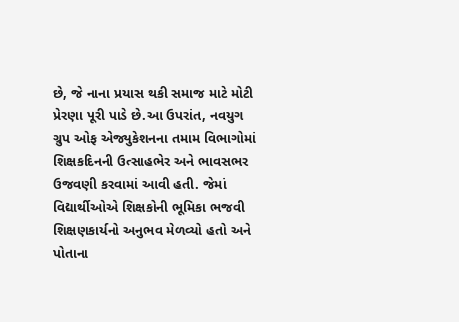છે, જે નાના પ્રયાસ થકી સમાજ માટે મોટી પ્રેરણા પૂરી પાડે છે.આ ઉપરાંત, નવયુગ ગ્રુપ ઓફ એજ્યુકેશનના તમામ વિભાગોમાં શિક્ષકદિનની ઉત્સાહભેર અને ભાવસભર ઉજવણી કરવામાં આવી હતી. જેમાં વિદ્યાર્થીઓએ શિક્ષકોની ભૂમિકા ભજવી શિક્ષણકાર્યનો અનુભવ મેળવ્યો હતો અને પોતાના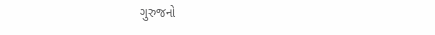ગુરુજનો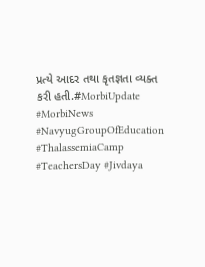પ્રત્યે આદર તથા કૃતજ્ઞતા વ્યક્ત કરી હતી.#MorbiUpdate #MorbiNews #NavyugGroupOfEducation #ThalassemiaCamp #TeachersDay #Jivdaya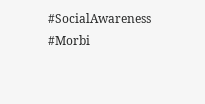#SocialAwareness #Morbi